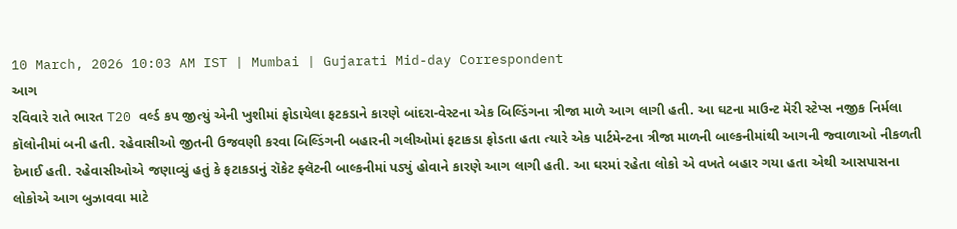10 March, 2026 10:03 AM IST | Mumbai | Gujarati Mid-day Correspondent
આગ
રવિવારે રાતે ભારત T20 વર્લ્ડ કપ જીત્યું એની ખુશીમાં ફોડાયેલા ફટકડાને કારણે બાંદરા-વેસ્ટના એક બિલ્ડિંગના ત્રીજા માળે આગ લાગી હતી. આ ઘટના માઉન્ટ મૅરી સ્ટેપ્સ નજીક નિર્મલા કૉલોનીમાં બની હતી. રહેવાસીઓ જીતની ઉજવણી કરવા બિલ્ડિંગની બહારની ગલીઓમાં ફટાકડા ફોડતા હતા ત્યારે એક પાર્ટમેન્ટના ત્રીજા માળની બાલ્કનીમાંથી આગની જ્વાળાઓ નીકળતી દેખાઈ હતી. રહેવાસીઓએ જણાવ્યું હતું કે ફટાકડાનું રૉકેટ ફ્લૅટની બાલ્કનીમાં પડ્યું હોવાને કારણે આગ લાગી હતી. આ ઘરમાં રહેતા લોકો એ વખતે બહાર ગયા હતા એથી આસપાસના લોકોએ આગ બુઝાવવા માટે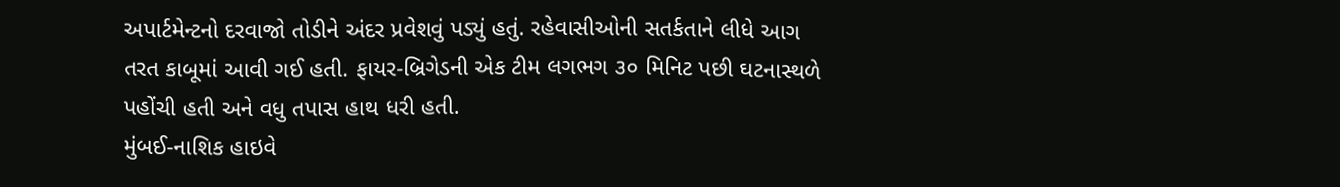અપાર્ટમેન્ટનો દરવાજો તોડીને અંદર પ્રવેશવું પડ્યું હતું. રહેવાસીઓની સતર્કતાને લીધે આગ તરત કાબૂમાં આવી ગઈ હતી. ફાયર-બ્રિગેડની એક ટીમ લગભગ ૩૦ મિનિટ પછી ઘટનાસ્થળે પહોંચી હતી અને વધુ તપાસ હાથ ધરી હતી.
મુંબઈ-નાશિક હાઇવે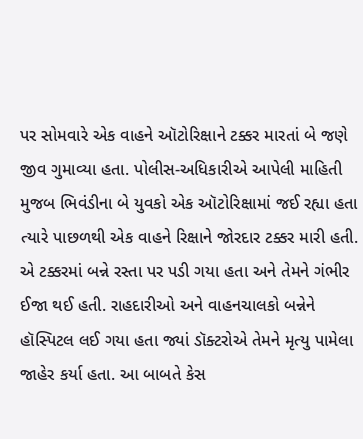પર સોમવારે એક વાહને ઑટોરિક્ષાને ટક્કર મારતાં બે જણે જીવ ગુમાવ્યા હતા. પોલીસ-અધિકારીએ આપેલી માહિતી મુજબ ભિવંડીના બે યુવકો એક ઑટોરિક્ષામાં જઈ રહ્યા હતા ત્યારે પાછળથી એક વાહને રિક્ષાને જોરદાર ટક્કર મારી હતી. એ ટક્કરમાં બન્ને રસ્તા પર પડી ગયા હતા અને તેમને ગંભીર ઈજા થઈ હતી. રાહદારીઓ અને વાહનચાલકો બન્નેને હૉસ્પિટલ લઈ ગયા હતા જ્યાં ડૉક્ટરોએ તેમને મૃત્યુ પામેલા જાહેર કર્યા હતા. આ બાબતે કેસ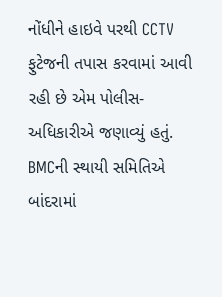નોંધીને હાઇવે પરથી CCTV ફુટેજની તપાસ કરવામાં આવી રહી છે એમ પોલીસ-અધિકારીએ જણાવ્યું હતું.
BMCની સ્થાયી સમિતિએ બાંદરામાં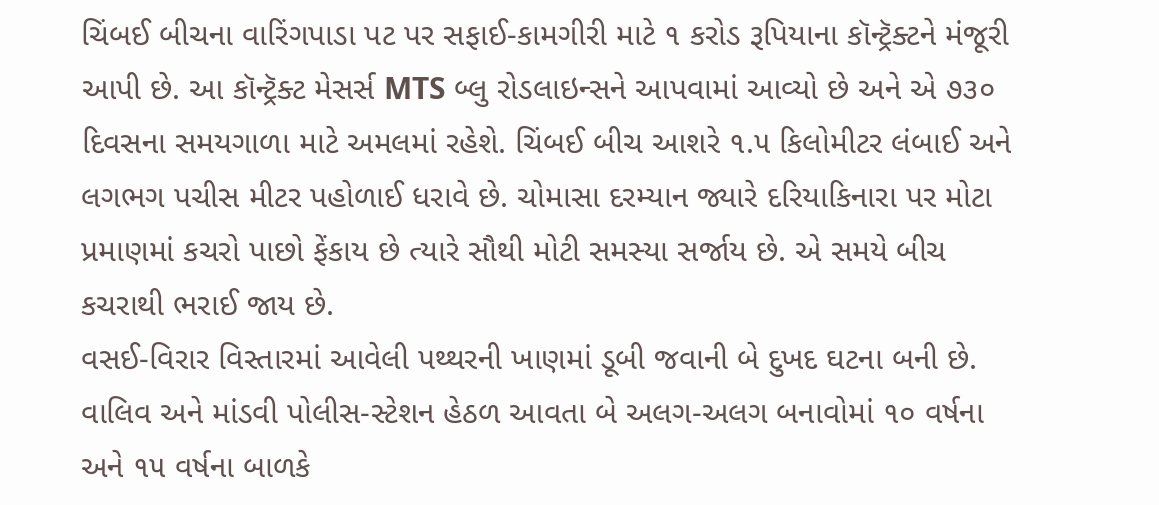ચિંબઈ બીચના વારિંગપાડા પટ પર સફાઈ-કામગીરી માટે ૧ કરોડ રૂપિયાના કૉન્ટ્રૅક્ટને મંજૂરી આપી છે. આ કૉન્ટ્રૅક્ટ મેસર્સ MTS બ્લુ રોડલાઇન્સને આપવામાં આવ્યો છે અને એ ૭૩૦ દિવસના સમયગાળા માટે અમલમાં રહેશે. ચિંબઈ બીચ આશરે ૧.૫ કિલોમીટર લંબાઈ અને લગભગ પચીસ મીટર પહોળાઈ ધરાવે છે. ચોમાસા દરમ્યાન જ્યારે દરિયાકિનારા પર મોટા પ્રમાણમાં કચરો પાછો ફેંકાય છે ત્યારે સૌથી મોટી સમસ્યા સર્જાય છે. એ સમયે બીચ કચરાથી ભરાઈ જાય છે.
વસઈ-વિરાર વિસ્તારમાં આવેલી પથ્થરની ખાણમાં ડૂબી જવાની બે દુખદ ઘટના બની છે. વાલિવ અને માંડવી પોલીસ-સ્ટેશન હેઠળ આવતા બે અલગ-અલગ બનાવોમાં ૧૦ વર્ષના અને ૧૫ વર્ષના બાળકે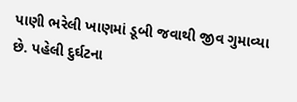પાણી ભરેલી ખાણમાં ડૂબી જવાથી જીવ ગુમાવ્યા છે. પહેલી દુર્ઘટના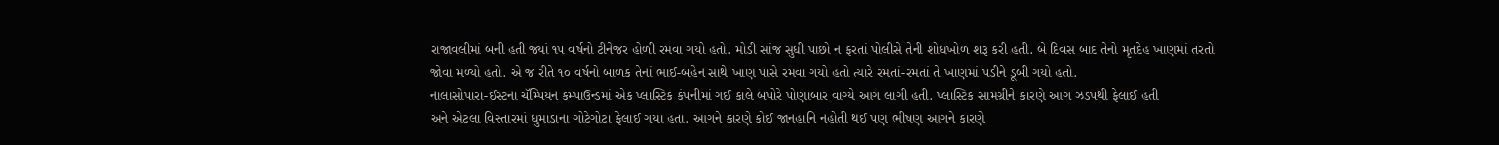રાજાવલીમાં બની હતી જ્યાં ૧૫ વર્ષનો ટીનેજર હોળી રમવા ગયો હતો. મોડી સાંજ સુધી પાછો ન ફરતાં પોલીસે તેની શોધખોળ શરૂ કરી હતી. બે દિવસ બાદ તેનો મૃતદેહ ખાણમાં તરતો જોવા મળ્યો હતો. એ જ રીતે ૧૦ વર્ષનો બાળક તેનાં ભાઈ-બહેન સાથે ખાણ પાસે રમવા ગયો હતો ત્યારે રમતાં-રમતાં તે ખાણમાં પડીને ડૂબી ગયો હતો.
નાલાસોપારા-ઈસ્ટના ચૅમ્પિયન કમ્પાઉન્ડમાં એક પ્લાસ્ટિક કંપનીમાં ગઈ કાલે બપોરે પોણાબાર વાગ્યે આગ લાગી હતી. પ્લાસ્ટિક સામગ્રીને કારણે આગ ઝડપથી ફેલાઈ હતી
અને એટલા વિસ્તારમાં ધુમાડાના ગોટેગોટા ફેલાઈ ગયા હતા. આગને કારણે કોઈ જાનહાનિ નહોતી થઈ પણ ભીષણ આગને કારણે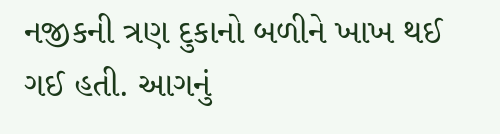નજીકની ત્રણ દુકાનો બળીને ખાખ થઈ ગઈ હતી. આગનું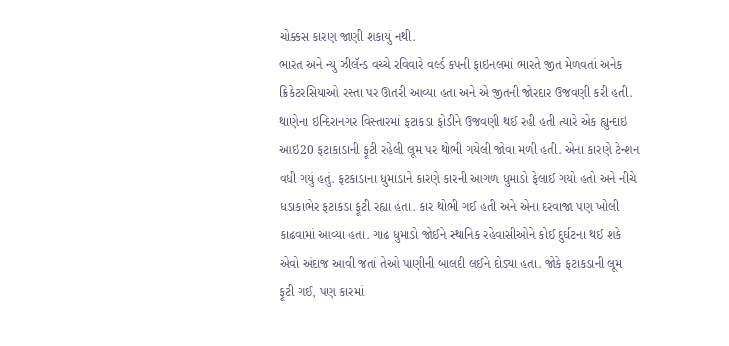ચોક્કસ કારણ જાણી શકાયું નથી.
ભારત અને ન્યુ ઝીલૅન્ડ વચ્ચે રવિવારે વર્લ્ડ કપની ફાઇનલમાં ભારતે જીત મેળવતાં અનેક ક્રિકેટરસિયાઓ રસ્તા પર ઊતરી આવ્યા હતા અને એ જીતની જોરદાર ઉજવણી કરી હતી. થાણેના ઇન્દિરાનગર વિસ્તારમાં ફટાકડા ફોડીને ઉજવણી થઈ રહી હતી ત્યારે એક હ્યુન્દાઇ આઇ20 ફટાકાડાની ફૂટી રહેલી લૂમ પર થોભી ગયેલી જોવા મળી હતી. એના કારણે ટેન્શન વધી ગયું હતું. ફટકાડાના ધુમાડાને કારણે કારની આગળ ધુમાડો ફેલાઈ ગયો હતો અને નીચે ધડાકાભેર ફટાકડા ફૂટી રહ્યા હતા. કાર થોભી ગઈ હતી અને એના દરવાજા પણ ખોલી કાઢવામાં આવ્યા હતા. ગાઢ ધુમાડો જોઈને સ્થાનિક રહેવાસીઓને કોઈ દુર્ઘટના થઈ શકે એવો અંદાજ આવી જતાં તેઓ પાણીની બાલદી લઈને દોડ્યા હતા. જોકે ફટાકડાની લૂમ ફૂટી ગઈ, પણ કારમાં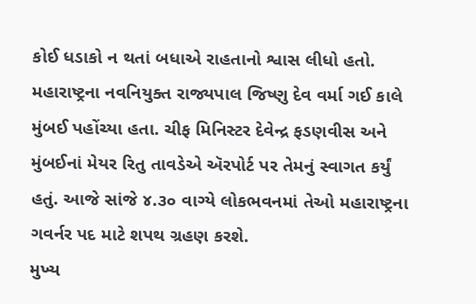કોઈ ધડાકો ન થતાં બધાએ રાહતાનો શ્વાસ લીધો હતો.
મહારાષ્ટ્રના નવનિયુક્ત રાજ્યપાલ જિષ્ણુ દેવ વર્મા ગઈ કાલે મુંબઈ પહોંચ્યા હતા. ચીફ મિનિસ્ટર દેવેન્દ્ર ફડણવીસ અને મુંબઈનાં મેયર રિતુ તાવડેએ ઍરપોર્ટ પર તેમનું સ્વાગત કર્યું હતું. આજે સાંજે ૪.૩૦ વાગ્યે લોકભવનમાં તેઓ મહારાષ્ટ્રના ગવર્નર પદ માટે શપથ ગ્રહણ કરશે.
મુખ્ય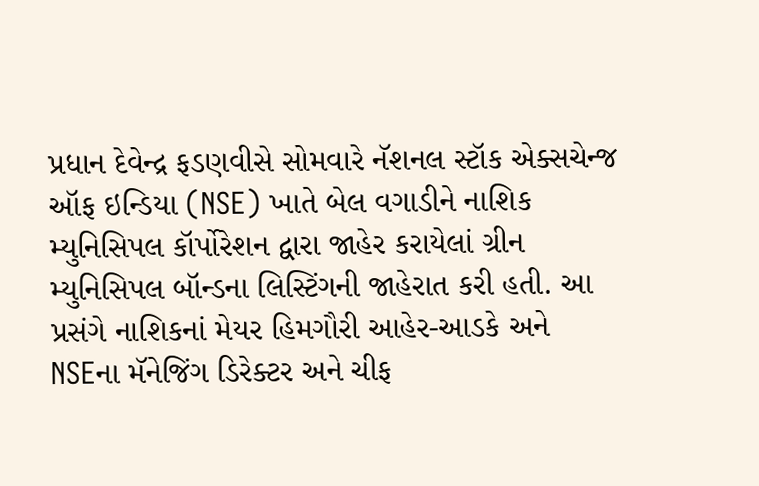પ્રધાન દેવેન્દ્ર ફડણવીસે સોમવારે નૅશનલ સ્ટૉક એક્સચેન્જ ઑફ ઇન્ડિયા (NSE) ખાતે બેલ વગાડીને નાશિક મ્યુનિસિપલ કૉર્પોરેશન દ્વારા જાહેર કરાયેલાં ગ્રીન મ્યુનિસિપલ બૉન્ડના લિસ્ટિંગની જાહેરાત કરી હતી. આ પ્રસંગે નાશિકનાં મેયર હિમગૌરી આહેર-આડકે અને NSEના મૅનેજિંગ ડિરેક્ટર અને ચીફ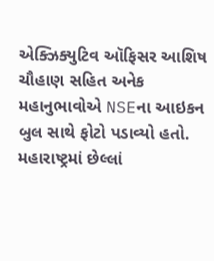એક્ઝિક્યુટિવ ઑફિસર આશિષ ચૌહાણ સહિત અનેક મહાનુભાવોએ NSEના આઇકન બુલ સાથે ફોટો પડાવ્યો હતો.
મહારાષ્ટ્રમાં છેલ્લાં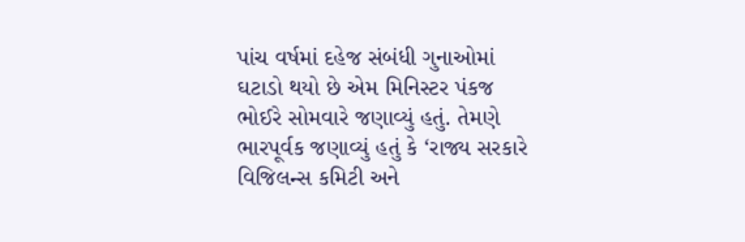પાંચ વર્ષમાં દહેજ સંબંધી ગુનાઓમાં ઘટાડો થયો છે એમ મિનિસ્ટર પંકજ ભોઈરે સોમવારે જણાવ્યું હતું. તેમણે ભારપૂર્વક જણાવ્યું હતું કે ‘રાજ્ય સરકારે વિજિલન્સ કમિટી અને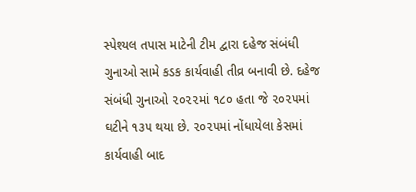સ્પેશ્યલ તપાસ માટેની ટીમ દ્વારા દહેજ સંબંધી ગુનાઓ સામે કડક કાર્યવાહી તીવ્ર બનાવી છે. દહેજ સંબંધી ગુનાઓ ૨૦૨૨માં ૧૮૦ હતા જે ૨૦૨૫માં ઘટીને ૧૩૫ થયા છે. ૨૦૨૫માં નોંધાયેલા કેસમાં કાર્યવાહી બાદ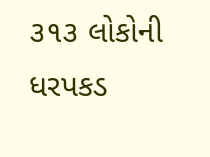૩૧૩ લોકોની ધરપકડ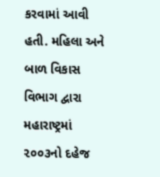કરવામાં આવી હતી. મહિલા અને બાળ વિકાસ વિભાગ દ્વારા મહારાષ્ટ્રમાં ૨૦૦૩નો દહેજ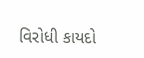વિરોધી કાયદો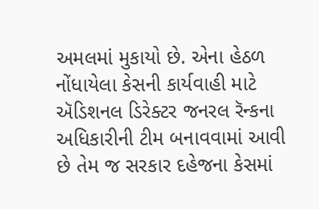અમલમાં મુકાયો છે. એના હેઠળ નોંધાયેલા કેસની કાર્યવાહી માટે ઍડિશનલ ડિરેક્ટર જનરલ રૅન્કના અધિકારીની ટીમ બનાવવામાં આવી છે તેમ જ સરકાર દહેજના કેસમાં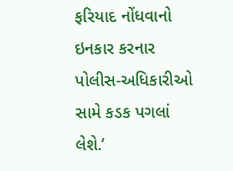ફરિયાદ નોંધવાનો ઇનકાર કરનાર પોલીસ-અધિકારીઓ સામે કડક પગલાં લેશે.’